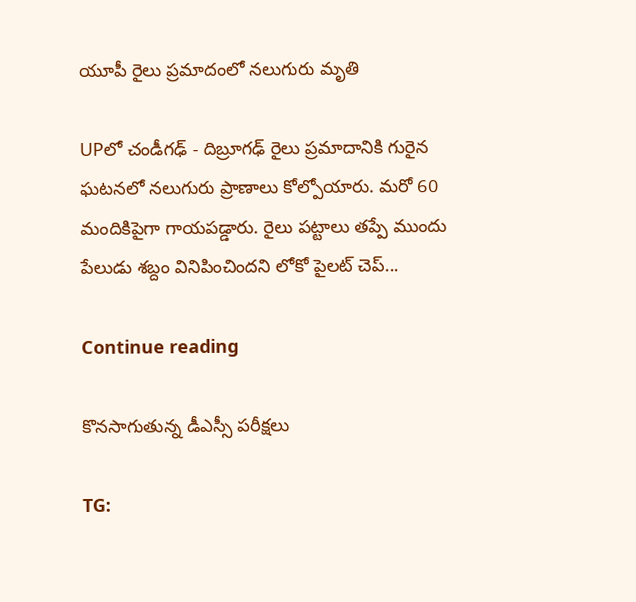యూపీ రైలు ప్రమాదంలో నలుగురు మృతి

UPలో చండీగఢ్ - దిబ్రూగఢ్ రైలు ప్రమాదానికి గురైన ఘటనలో నలుగురు ప్రాణాలు కోల్పోయారు. మరో 60 మందికిపైగా గాయపడ్డారు. రైలు పట్టాలు తప్పే ముందు పేలుడు శబ్దం వినిపించిందని లోకో పైలట్ చెప్...

Continue reading

కొనసాగుతున్న డీఎస్సీ పరీక్షలు

TG: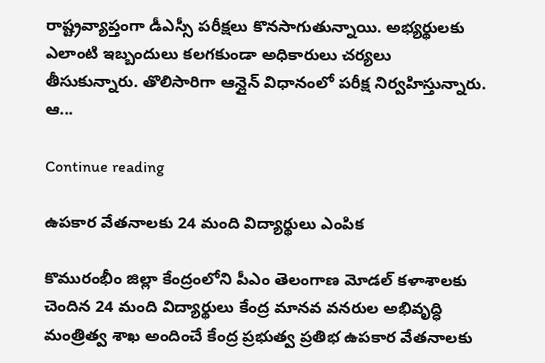రాష్ట్రవ్యాప్తంగా డీఎస్సీ పరీక్షలు కొనసాగుతున్నాయి. అభ్యర్థులకు ఎలాంటి ఇబ్బందులు కలగకుండా అధికారులు చర్యలు తీసుకున్నారు. తొలిసారిగా ఆన్లైన్ విధానంలో పరీక్ష నిర్వహిస్తున్నారు. ఆ...

Continue reading

ఉపకార వేతనాలకు 24 మంది విద్యార్థులు ఎంపిక

కొమురంభీం జిల్లా కేంద్రంలోని పీఎం తెలంగాణ మోడల్ కళాశాలకు చెందిన 24 మంది విద్యార్థులు కేంద్ర మానవ వనరుల అభివృద్ధి మంత్రిత్వ శాఖ అందించే కేంద్ర ప్రభుత్వ ప్రతిభ ఉపకార వేతనాలకు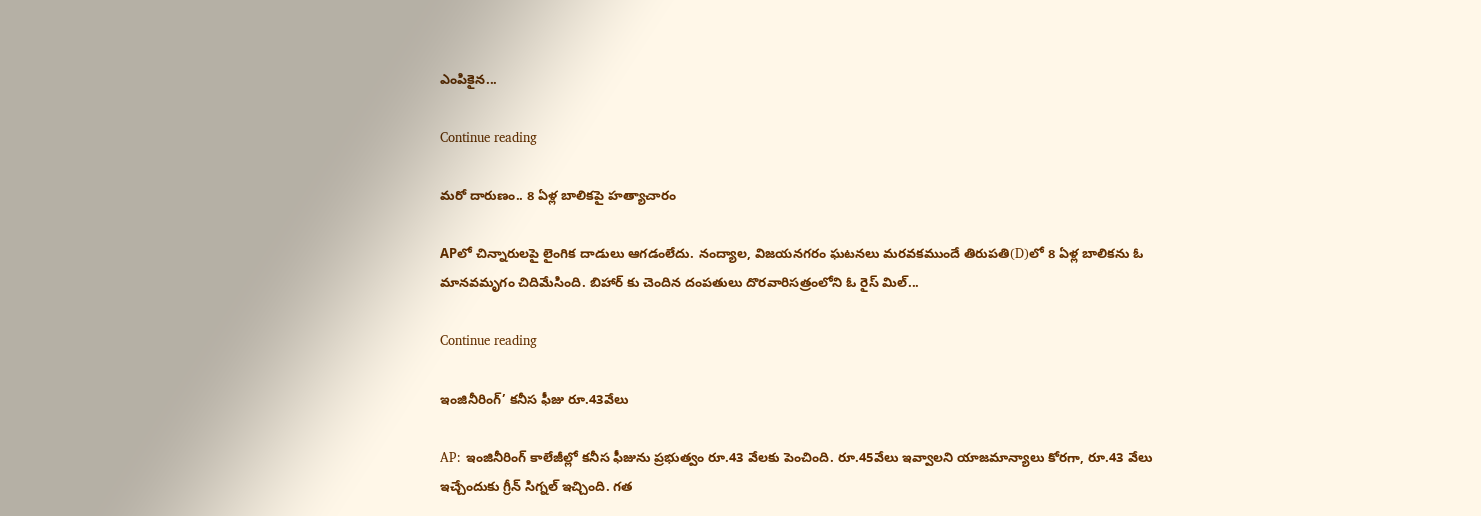ఎంపికైన...

Continue reading

మరో దారుణం.. 8 ఏళ్ల బాలికపై హత్యాచారం

APలో చిన్నారులపై లైంగిక దాడులు ఆగడంలేదు. నంద్యాల, విజయనగరం ఘటనలు మరవకముందే తిరుపతి(D)లో 8 ఏళ్ల బాలికను ఓ మానవమృగం చిదిమేసింది. బిహార్ కు చెందిన దంపతులు దొరవారిసత్రంలోని ఓ రైస్ మిల్...

Continue reading

ఇంజినీరింగ్’ కనీస ఫీజు రూ.43వేలు

AP: ఇంజినీరింగ్ కాలేజీల్లో కనీస ఫీజును ప్రభుత్వం రూ.43 వేలకు పెంచింది. రూ.45వేలు ఇవ్వాలని యాజమాన్యాలు కోరగా, రూ.43 వేలు ఇచ్చేందుకు గ్రీన్ సిగ్నల్ ఇచ్చింది. గత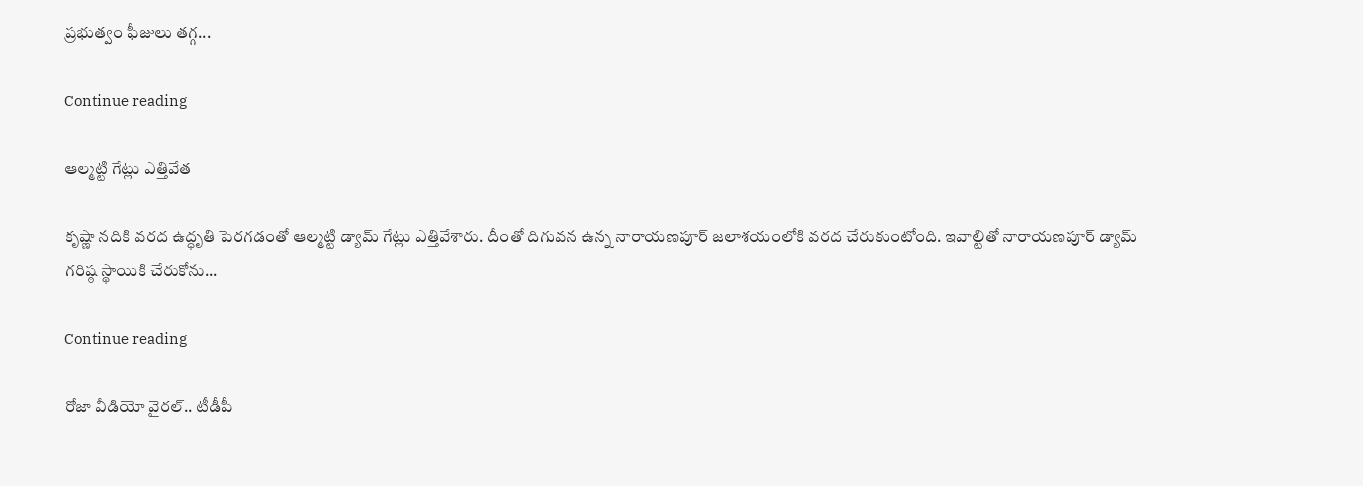ప్రభుత్వం ఫీజులు తగ్గ...

Continue reading

ఆల్మట్టి గేట్లు ఎత్తివేత

కృష్ణా నదికి వరద ఉద్ధృతి పెరగడంతో ఆల్మట్టి డ్యామ్ గేట్లు ఎత్తివేశారు. దీంతో దిగువన ఉన్న నారాయణపూర్ జలాశయంలోకి వరద చేరుకుంటోంది. ఇవాల్టితో నారాయణపూర్ డ్యామ్ గరిష్ఠ స్థాయికి చేరుకోను...

Continue reading

రోజా వీడియో వైరల్.. టీడీపీ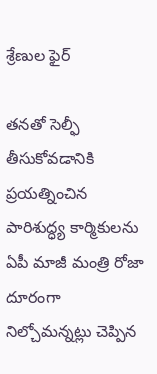శ్రేణుల ఫైర్

తనతో సెల్ఫీ తీసుకోవడానికి ప్రయత్నించిన పారిశుద్ధ్య కార్మికులను ఏపీ మాజీ మంత్రి రోజా దూరంగా నిల్చోమన్నట్లు చెప్పిన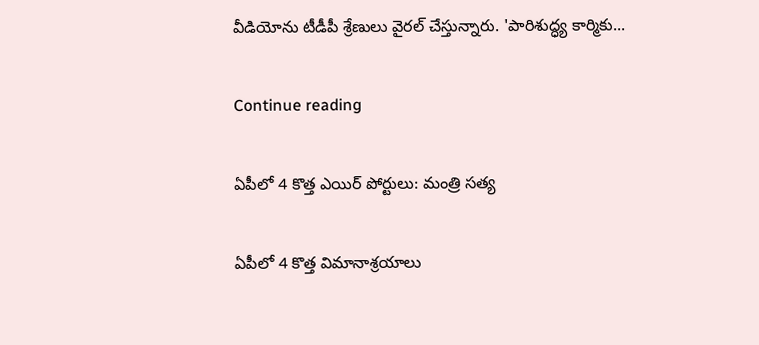వీడియోను టీడీపీ శ్రేణులు వైరల్ చేస్తున్నారు. 'పారిశుద్ధ్య కార్మికు...

Continue reading

ఏపీలో 4 కొత్త ఎయిర్ పోర్టులు: మంత్రి సత్య

ఏపీలో 4 కొత్త విమానాశ్రయాలు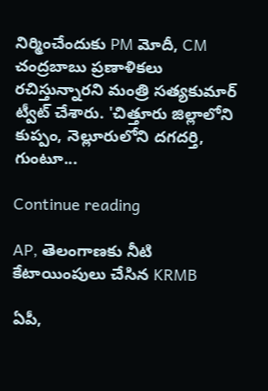నిర్మించేందుకు PM మోదీ, CM చంద్రబాబు ప్రణాళికలు రచిస్తున్నారని మంత్రి సత్యకుమార్ ట్వీట్ చేశారు. 'చిత్తూరు జిల్లాలోని కుప్పం, నెల్లూరులోని దగదర్తి, గుంటూ...

Continue reading

AP, తెలంగాణకు నీటి కేటాయింపులు చేసిన KRMB

ఏపీ,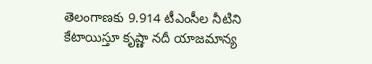తెలంగాణకు 9.914 టీఎంసీల నీటిని కేటాయిస్తూ కృష్ణా నదీ యాజమాన్య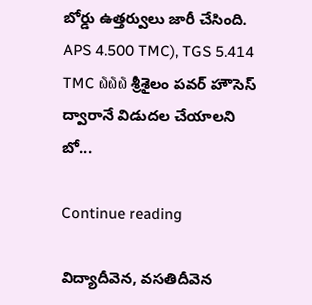బోర్డు ఉత్తర్వులు జారీ చేసింది. APS 4.500 TMC), TGS 5.414 TMC ໖໖໖ శ్రీశైలం పవర్ హౌసెస్ ద్వారానే విడుదల చేయాలని బో...

Continue reading

విద్యాదీవెన, వసతిదీవెన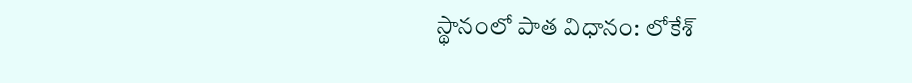స్థానంలో పాత విధానం: లోకేశ్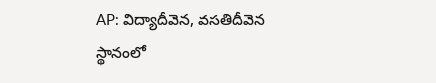AP: విద్యాదీవెన, వసతిదీవెన స్థానంలో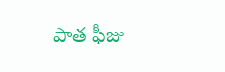పాత ఫీజు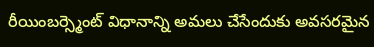రీయింబర్స్మెంట్ విధానాన్ని అమలు చేసేందుకు అవసరమైన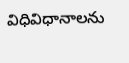విధివిధానాలను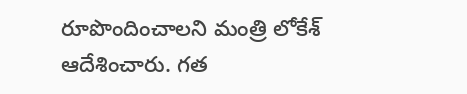రూపొందించాలని మంత్రి లోకేశ్ ఆదేశించారు. గత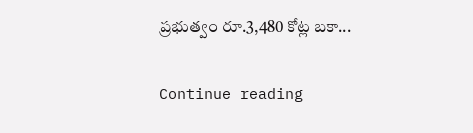ప్రభుత్వం రూ.3,480 కోట్ల బకా...

Continue reading